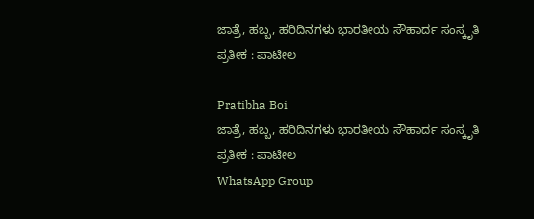ಜಾತ್ರೆ, ಹಬ್ಬ, ಹರಿದಿನಗಳು ಭಾರತೀಯ ಸೌಹಾರ್ದ ಸಂಸ್ಕೃತಿ ಪ್ರತೀಕ : ಪಾಟೀಲ

Pratibha Boi
ಜಾತ್ರೆ, ಹಬ್ಬ, ಹರಿದಿನಗಳು ಭಾರತೀಯ ಸೌಹಾರ್ದ ಸಂಸ್ಕೃತಿ ಪ್ರತೀಕ : ಪಾಟೀಲ
WhatsApp Group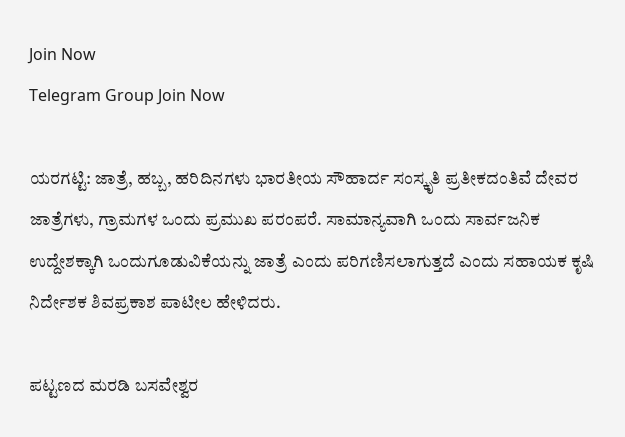Join Now
Telegram Group Join Now

ಯರಗಟ್ಟಿ: ಜಾತ್ರೆ, ಹಬ್ಬ, ಹರಿದಿನಗಳು ಭಾರತೀಯ ಸೌಹಾರ್ದ ಸಂಸ್ಕೃತಿ ಪ್ರತೀಕದಂತಿವೆ ದೇವರ ಜಾತ್ರೆಗಳು, ಗ್ರಾಮಗಳ ಒಂದು ಪ್ರಮುಖ ಪರಂಪರೆ. ಸಾಮಾನ್ಯವಾಗಿ ಒಂದು ಸಾರ್ವಜನಿಕ ಉದ್ದೇಶಕ್ಕಾಗಿ ಒಂದುಗೂಡುವಿಕೆಯನ್ನು ಜಾತ್ರೆ ಎಂದು ಪರಿಗಣಿಸಲಾಗುತ್ತದೆ ಎಂದು ಸಹಾಯಕ ಕೃಷಿ ನಿರ್ದೇಶಕ ಶಿವಪ್ರಕಾಶ ಪಾಟೀಲ ಹೇಳಿದರು.

ಪಟ್ಟಣದ ಮರಡಿ ಬಸವೇಶ್ವರ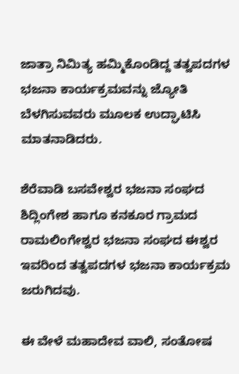ಜಾತ್ರಾ ನಿಮಿತ್ಯ ಹಮ್ಮಿಕೊಂಡಿದ್ದ ತತ್ವಪದಗಳ ಭಜನಾ ಕಾರ್ಯಕ್ರಮವನ್ನು ಜ್ಯೋತಿ ಬೆಳಗಿಸುವವರು ಮೂಲಕ ಉದ್ಘಾಟಿಸಿ ಮಾತನಾಡಿದರು.

ಶೆರೆವಾಡಿ ಬಸವೇಶ್ವರ ಭಜನಾ ಸಂಘದ ಶಿದ್ಲಿಂಗೇಶ ಹಾಗೂ ಕನಕೂರ ಗ್ರಾಮದ ರಾಮಲಿಂಗೇಶ್ವರ ಭಜನಾ ಸಂಘದ ಈಶ್ವರ ಇವರಿಂದ ತತ್ವಪದಗಳ ಭಜನಾ ಕಾರ್ಯಕ್ರಮ ಜರುಗಿದವು.

ಈ ವೇಳೆ ಮಹಾದೇವ ವಾಲಿ, ಸಂತೋಷ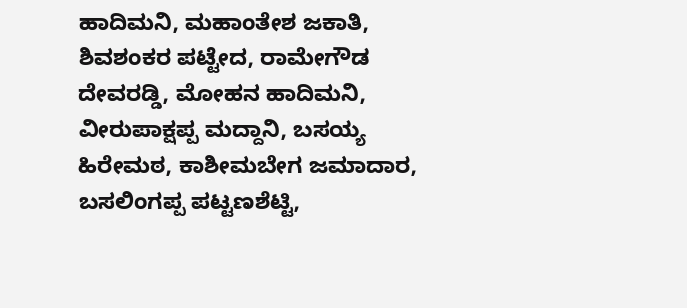ಹಾದಿಮನಿ, ಮಹಾಂತೇಶ ಜಕಾತಿ, ಶಿವಶಂಕರ ಪಟ್ಟೇದ, ರಾಮೇಗೌಡ ದೇವರಡ್ಡಿ, ಮೋಹನ ಹಾದಿಮನಿ, ವೀರುಪಾಕ್ಷಪ್ಪ ಮದ್ದಾನಿ, ಬಸಯ್ಯ ಹಿರೇಮಠ, ಕಾಶೀಮಬೇಗ ಜಮಾದಾರ, ಬಸಲಿಂಗಪ್ಪ ಪಟ್ಟಣಶೆಟ್ಟಿ,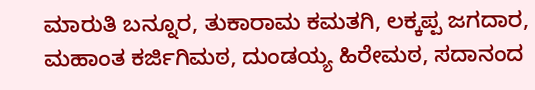ಮಾರುತಿ ಬನ್ನೂರ, ತುಕಾರಾಮ ಕಮತಗಿ, ಲಕ್ಕಪ್ಪ ಜಗದಾರ, ಮಹಾಂತ ಕರ್ಜಿಗಿಮಠ, ದುಂಡಯ್ಯ ಹಿರೇಮಠ, ಸದಾನಂದ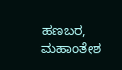ಹಣಬರ, ಮಹಾಂತೇಶ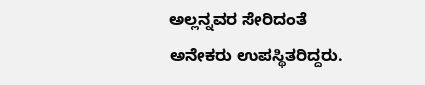ಅಲ್ಲನ್ನವರ ಸೇರಿದಂತೆ ಅನೇಕರು ಉಪಸ್ಥಿತರಿದ್ದರು.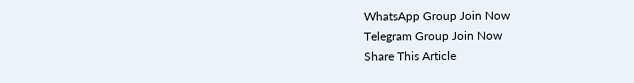WhatsApp Group Join Now
Telegram Group Join Now
Share This Article